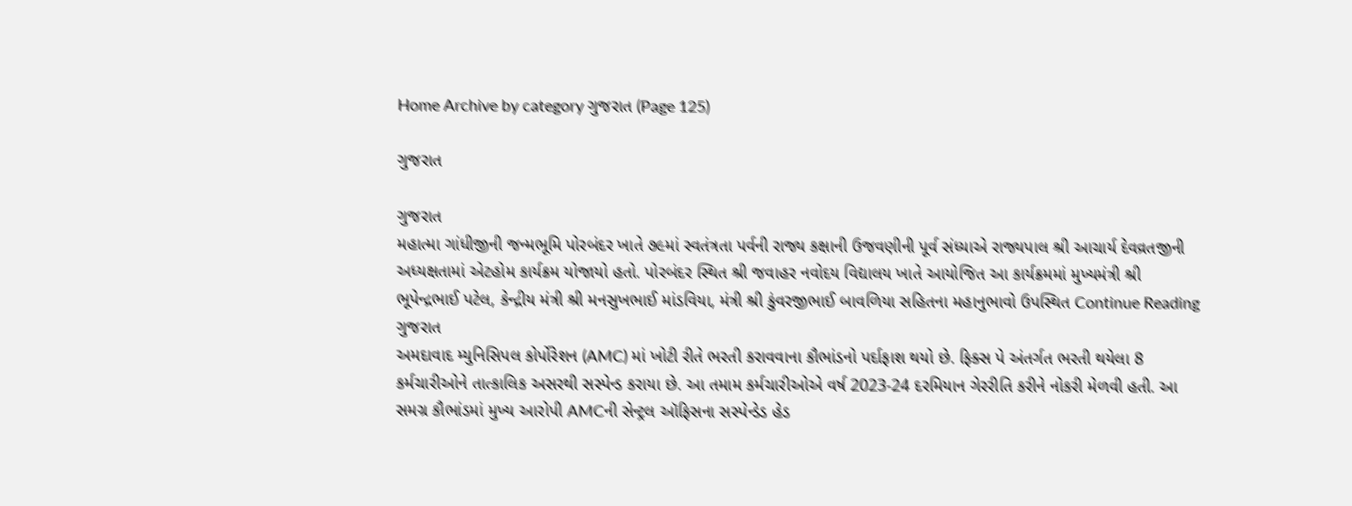Home Archive by category ગુજરાત (Page 125)

ગુજરાત

ગુજરાત
મહાત્મા ગાંધીજીની જન્મભૂમિ પોરબંદર ખાતે ૭૯માં સ્વતંત્રતા પર્વની રાજ્ય કક્ષાની ઉજવણીની પૂર્વ સંધ્યાએ રાજ્યપાલ શ્રી આચાર્ય દેવવ્રતજીની અધ્યક્ષતામાં એટહોમ કાર્યક્રમ યોજાયો હતો. પોરબંદર સ્થિત શ્રી જવાહર નવોદય વિદ્યાલય ખાતે આયોજિત આ કાર્યક્રમમાં મુખ્યમંત્રી શ્રી ભૂપેન્દ્રભાઈ પટેલ, કેન્દ્રીય મંત્રી શ્રી મનસુખભાઈ માંડવિયા, મંત્રી શ્રી કુંવરજીભાઈ બાવળિયા સહિતના મહાનુભાવો ઉપસ્થિત Continue Reading
ગુજરાત
અમદાવાદ મ્યુનિસિપલ કોર્પોરેશન (AMC) માં ખોટી રીતે ભરતી કરાવવાના કૌભાંડનો પર્દાફાશ થયો છે. ફિક્સ પે અંતર્ગત ભરતી થયેલા 8 કર્મચારીઓને તાત્કાલિક અસરથી સસ્પેન્ડ કરાયા છે. આ તમામ કર્મચારીઓએ વર્ષ 2023-24 દરમિયાન ગેરરીતિ કરીને નોકરી મેળવી હતી. આ સમગ્ર કૌભાંડમાં મુખ્ય આરોપી AMCની સેન્ટ્રલ ઑફિસના સસ્પેન્ડેડ હેડ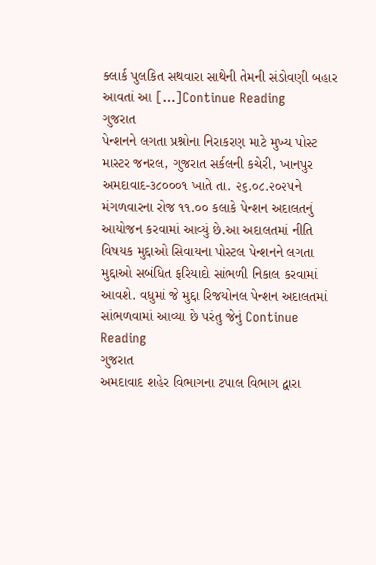ક્લાર્ક પુલકિત સથવારા સાથેની તેમની સંડોવણી બહાર આવતાં આ […]Continue Reading
ગુજરાત
પેન્શનને લગતા પ્રશ્નોના નિરાકરણ માટે મુખ્ય પોસ્ટ માસ્ટર જનરલ, ગુજરાત સર્કલની કચેરી, ખાનપુર અમદાવાદ-૩૮૦૦૦૧ ખાતે તા. ૨૬.૦૮.૨૦૨૫ને મંગળવારના રોજ ૧૧.૦૦ કલાકે પેન્શન અદાલતનું આયોજન કરવામાં આવ્યું છે.આ અદાલતમાં નીતિ વિષયક મુદ્દાઓ સિવાયના પોસ્ટલ પેન્શનને લગતા મુદ્દાઓ સબંધિત ફરિયાદો સાંભળી નિકાલ કરવામાં આવશે. વધુમાં જે મુદ્દા રિજયોનલ પેન્શન અદાલતમાં સાંભળવામાં આવ્યા છે પરંતુ જેનું Continue Reading
ગુજરાત
અમદાવાદ શહેર વિભાગના ટપાલ વિભાગ દ્વારા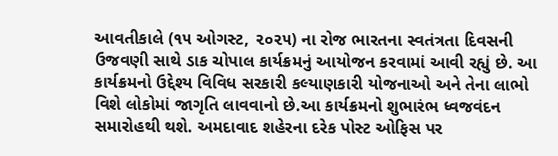આવતીકાલે (૧૫ ઓગસ્ટ, ૨૦૨૫) ના રોજ ભારતના સ્વતંત્રતા દિવસની ઉજવણી સાથે ડાક ચોપાલ કાર્યક્રમનું આયોજન કરવામાં આવી રહ્યું છે. આ કાર્યક્રમનો ઉદ્દેશ્ય વિવિધ સરકારી કલ્યાણકારી યોજનાઓ અને તેના લાભો વિશે લોકોમાં જાગૃતિ લાવવાનો છે.આ કાર્યક્રમનો શુભારંભ ધ્વજવંદન સમારોહથી થશે. અમદાવાદ શહેરના દરેક પોસ્ટ ઓફિસ પર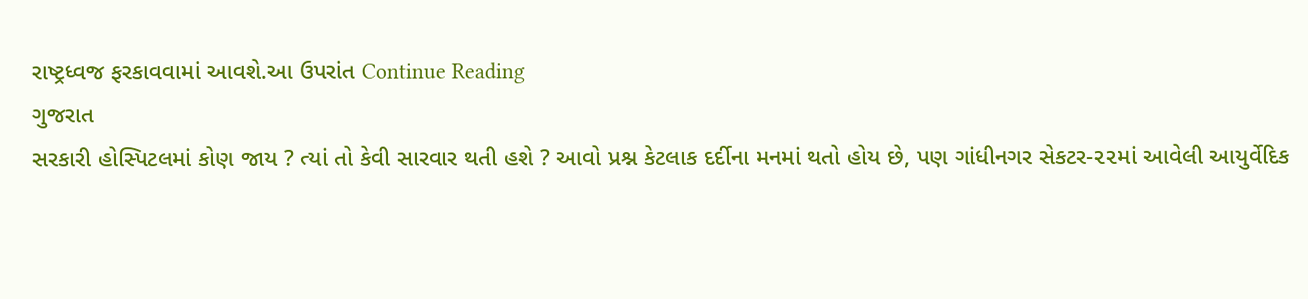રાષ્ટ્રધ્વજ ફરકાવવામાં આવશે.આ ઉપરાંત Continue Reading
ગુજરાત
સરકારી હોસ્પિટલમાં કોણ જાય ? ત્યાં તો કેવી સારવાર થતી હશે ? આવો પ્રશ્ન કેટલાક દર્દીના મનમાં થતો હોય છે, પણ ગાંધીનગર સેકટર-૨૨માં આવેલી આયુર્વેદિક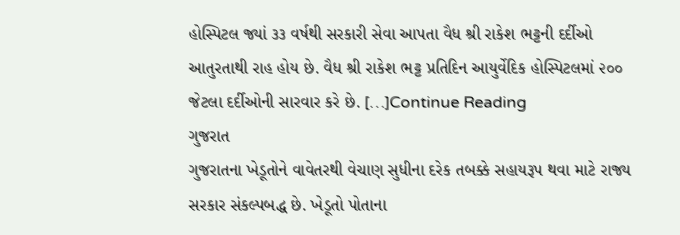હોસ્પિટલ જ્યાં ૩૩ વર્ષથી સરકારી સેવા આપતા વૈધ શ્રી રાકેશ ભટ્ટની દર્દીઓ આતુરતાથી રાહ હોય છે. વૈધ શ્રી રાકેશ ભટ્ટ પ્રતિદિન આયુર્વેદિક હોસ્પિટલમાં ૨૦૦ જેટલા દર્દીઓની સારવાર કરે છે. […]Continue Reading
ગુજરાત
ગુજરાતના ખેડૂતોને વાવેતરથી વેચાણ સુધીના દરેક તબક્કે સહાયરૂપ થવા માટે રાજ્ય સરકાર સંકલ્પબદ્ધ છે. ખેડૂતો પોતાના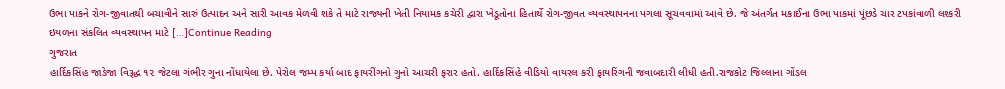ઉભા પાકને રોગ-જીવાતથી બચાવીને સારું ઉત્પાદન અને સારી આવક મેળવી શકે તે માટે રાજ્યની ખેતી નિયામક કચેરી દ્વારા ખેડૂતોના હિતાર્થે રોગ-જીવત વ્યવસ્થાપનના પગલા સૂચવવામાં આવે છે. જે અંતર્ગત મકાઈના ઉભા પાકમાં પૂંછડે ચાર ટપકાંવાળી લશ્કરી ઇયળના સંકલિત વ્યવસ્થાપન માટે […]Continue Reading
ગુજરાત
હાર્દિકસિંહ જાડેજા વિરૂદ્ધ ૧૨ જેટલા ગંભીર ગુના નોંધાયેલા છે. પેરોલ જમ્પ કર્યા બાદ ફાયરીંગનો ગુનો આચરી ફરાર હતો. હાર્દિકસિંહે વીડિયો વાયરલ કરી ફાયરિંગની જવાબદારી લીધી હતી.રાજકોટ જિલ્લાના ગોંડલ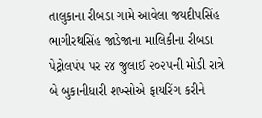તાલુકાના રીબડા ગામે આવેલા જયદીપસિંહ ભાગીરથસિંહ જાડેજાના માલિકીના રીબડા પેટ્રોલપંપ પર ૨૪ જુલાઈ ૨૦૨૫ની મોડી રાત્રે બે બુકાનીધારી શખ્સોએ ફાયરિંગ કરીને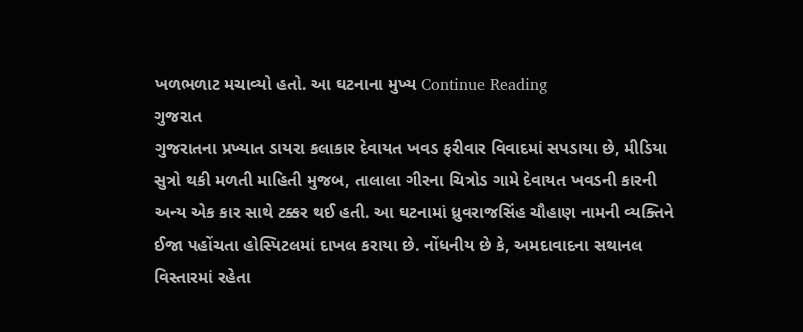ખળભળાટ મચાવ્યો હતો. આ ઘટનાના મુખ્ય Continue Reading
ગુજરાત
ગુજરાતના પ્રખ્યાત ડાયરા કલાકાર દેવાયત ખવડ ફરીવાર વિવાદમાં સપડાયા છે, મીડિયા સુત્રો થકી મળતી માહિતી મુજબ, તાલાલા ગીરના ચિત્રોડ ગામે દેવાયત ખવડની કારની અન્ય એક કાર સાથે ટક્કર થઈ હતી. આ ઘટનામાં ધ્રુવરાજસિંહ ચૌહાણ નામની વ્યક્તિને ઈજા પહોંચતા હોસ્પિટલમાં દાખલ કરાયા છે. નોંધનીય છે કે, અમદાવાદના સથાનલ વિસ્તારમાં રહેતા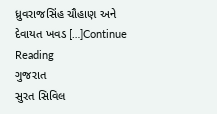ધ્રુવરાજસિંહ ચૌહાણ અને દેવાયત ખવડ […]Continue Reading
ગુજરાત
સુરત સિવિલ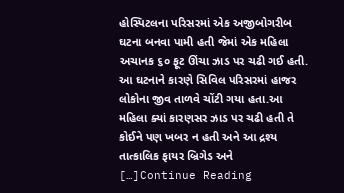હોસ્પિટલના પરિસરમાં એક અજીબોગરીબ ઘટના બનવા પામી હતી જેમાં એક મહિલા અચાનક ૬૦ ફૂટ ઊંચા ઝાડ પર ચઢી ગઈ હતી. આ ઘટનાને કારણે સિવિલ પરિસરમાં હાજર લોકોના જીવ તાળવે ચોંટી ગયા હતા.આ મહિલા ક્યાં કારણસર ઝાડ પર ચઢી હતી તે કોઈને પણ ખબર ન હતી અને આ દ્રશ્ય તાત્કાલિક ફાયર બ્રિગેડ અને […]Continue Reading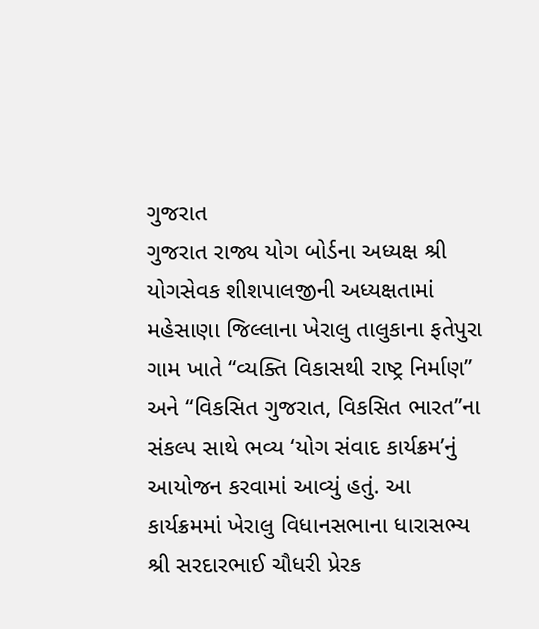ગુજરાત
ગુજરાત રાજ્ય યોગ બોર્ડના અધ્યક્ષ શ્રી યોગસેવક શીશપાલજીની અધ્યક્ષતામાં મહેસાણા જિલ્લાના ખેરાલુ તાલુકાના ફતેપુરા ગામ ખાતે “વ્યક્તિ વિકાસથી રાષ્ટ્ર નિર્માણ” અને “વિકસિત ગુજરાત, વિકસિત ભારત”ના સંકલ્પ સાથે ભવ્ય ‘યોગ સંવાદ કાર્યક્રમ’નું આયોજન કરવામાં આવ્યું હતું. આ કાર્યક્રમમાં ખેરાલુ વિધાનસભાના ધારાસભ્ય શ્રી સરદારભાઈ ચૌધરી પ્રેરક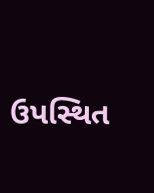ઉપસ્થિત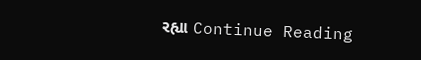રહ્યા Continue Reading